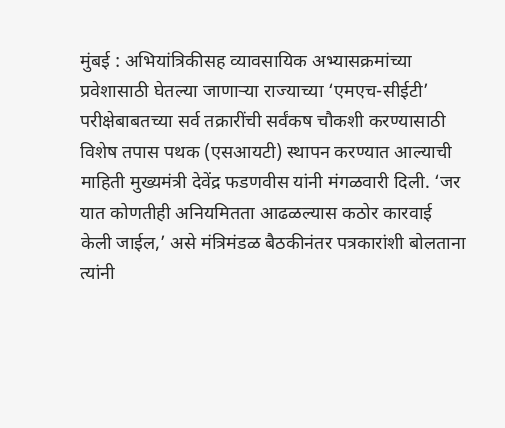मुंबई : अभियांत्रिकीसह व्यावसायिक अभ्यासक्रमांच्या प्रवेशासाठी घेतल्या जाणाऱ्या राज्याच्या ‘एमएच-सीईटी’ परीक्षेबाबतच्या सर्व तक्रारींची सर्वंकष चौकशी करण्यासाठी विशेष तपास पथक (एसआयटी) स्थापन करण्यात आल्याची माहिती मुख्यमंत्री देवेंद्र फडणवीस यांनी मंगळवारी दिली. ‘जर यात कोणतीही अनियमितता आढळल्यास कठोर कारवाई केली जाईल,’ असे मंत्रिमंडळ बैठकीनंतर पत्रकारांशी बोलताना त्यांनी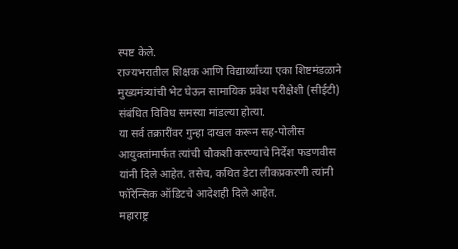स्पष्ट केले.
राज्यभरातील शिक्षक आणि विद्यार्थ्यांच्या एका शिष्टमंडळाने मुख्यमंत्र्यांची भेट घेऊन सामायिक प्रवेश परीक्षेशी (सीईटी) संबंधित विविध समस्या मांडल्या होत्या.
या सर्व तक्रारींवर गुन्हा दाखल करून सह-पोलीस आयुक्तांमार्फत त्यांची चौकशी करण्याचे निर्देश फडणवीस यांनी दिले आहेत. तसेच, कथित डेटा लीकप्रकरणी त्यांनी फॉरेन्सिक ऑडिटचे आदेशही दिले आहेत.
महाराष्ट्र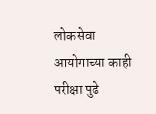लोकसेवा आयोगाच्या काही परीक्षा पुढे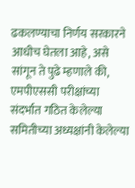ढकलण्याचा निर्णय सरकारने आधीच घेतला आहे, असे सांगून ते पुढे म्हणाले की, एमपीएससी परीक्षांच्या संदर्भात गठित केलेल्या समितीच्या अध्यक्षांनी केलेल्या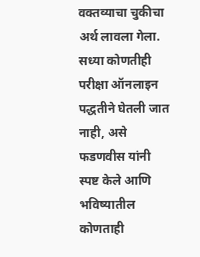वक्तव्याचा चुकीचा अर्थ लावला गेला. सध्या कोणतीही परीक्षा ऑनलाइन पद्धतीने घेतली जात नाही, असे फडणवीस यांनी स्पष्ट केले आणि भविष्यातील कोणताही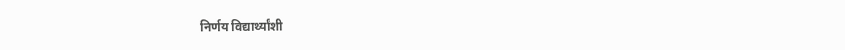निर्णय विद्यार्थ्यांशी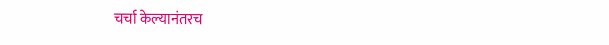चर्चा केल्यानंतरच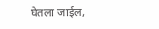घेतला जाईल,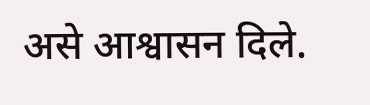असे आश्वासन दिले.